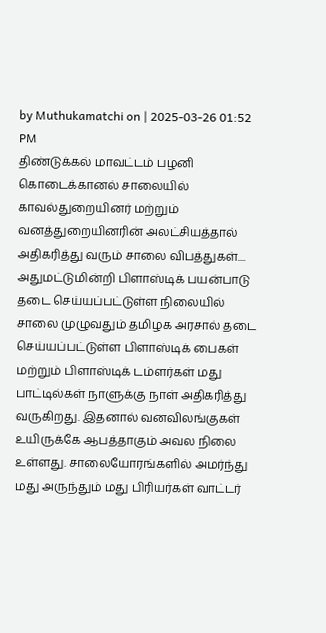by Muthukamatchi on | 2025-03-26 01:52 PM
திண்டுக்கல் மாவட்டம் பழனி கொடைக்கானல் சாலையில் காவல்துறையினர் மற்றும் வனத்துறையினரின் அலட்சியத்தால் அதிகரித்து வரும் சாலை விபத்துகள்.... அதுமட்டுமின்றி பிளாஸ்டிக் பயன்பாடு தடை செய்யப்பட்டுள்ள நிலையில் சாலை முழுவதும் தமிழக அரசால் தடை செய்யப்பட்டுள்ள பிளாஸ்டிக் பைகள் மற்றும் பிளாஸ்டிக் டம்ளர்கள் மது பாட்டில்கள் நாளுக்கு நாள் அதிகரித்து வருகிறது. இதனால் வனவிலங்குகள் உயிருக்கே ஆபத்தாகும் அவல நிலை உள்ளது. சாலையோரங்களில் அமர்ந்து மது அருந்தும் மது பிரியர்கள் வாட்டர்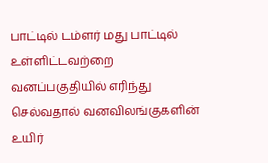பாட்டில் டம்ளர் மது பாட்டில் உள்ளிட்டவற்றை வனப்பகுதியில் எரிந்து செல்வதால் வனவிலங்குகளின் உயிர்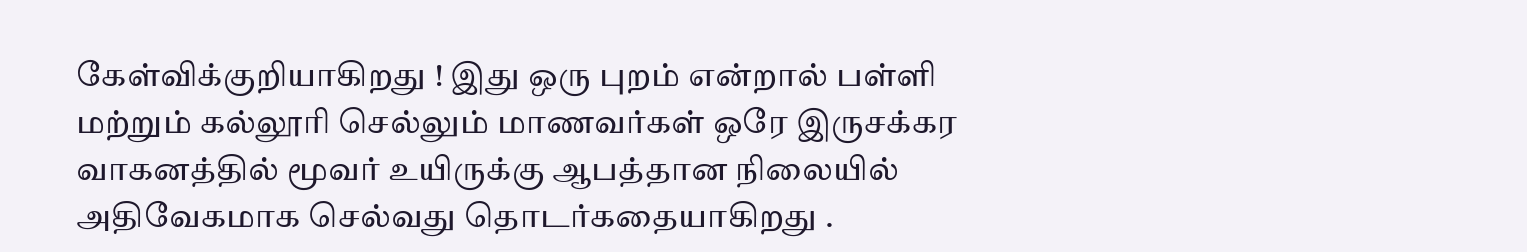கேள்விக்குறியாகிறது ! இது ஒரு புறம் என்றால் பள்ளி மற்றும் கல்லூரி செல்லும் மாணவர்கள் ஒரே இருசக்கர வாகனத்தில் மூவர் உயிருக்கு ஆபத்தான நிலையில் அதிவேகமாக செல்வது தொடர்கதையாகிறது .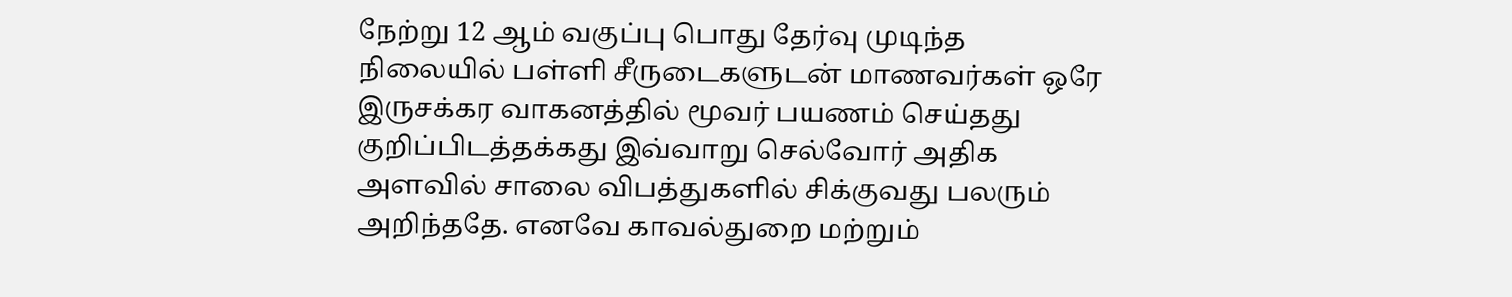நேற்று 12 ஆம் வகுப்பு பொது தேர்வு முடிந்த நிலையில் பள்ளி சீருடைகளுடன் மாணவர்கள் ஒரே இருசக்கர வாகனத்தில் மூவர் பயணம் செய்தது குறிப்பிடத்தக்கது இவ்வாறு செல்வோர் அதிக அளவில் சாலை விபத்துகளில் சிக்குவது பலரும் அறிந்ததே. எனவே காவல்துறை மற்றும்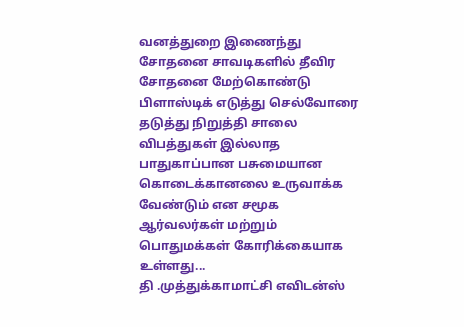வனத்துறை இணைந்து சோதனை சாவடிகளில் தீவிர சோதனை மேற்கொண்டு பிளாஸ்டிக் எடுத்து செல்வோரை தடுத்து நிறுத்தி சாலை விபத்துகள் இல்லாத பாதுகாப்பான பசுமையான கொடைக்கானலை உருவாக்க வேண்டும் என சமூக ஆர்வலர்கள் மற்றும் பொதுமக்கள் கோரிக்கையாக உள்ளது...
தி .முத்துக்காமாட்சி எவிடன்ஸ்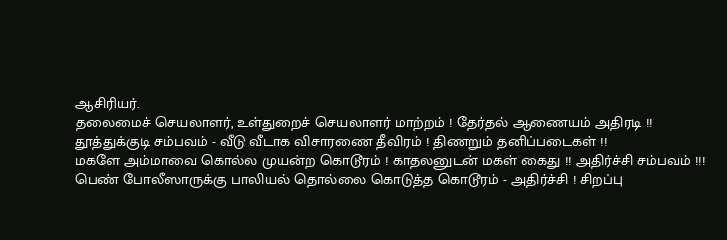ஆசிரியர்.
தலைமைச் செயலாளர், உள்துறைச் செயலாளர் மாற்றம் ! தேர்தல் ஆணையம் அதிரடி !!
தூத்துக்குடி சம்பவம் - வீடு வீடாக விசாரணை தீவிரம் ! திணறும் தனிப்படைகள் !!
மகளே அம்மாவை கொல்ல முயன்ற கொடூரம் ! காதலனுடன் மகள் கைது !! அதிர்ச்சி சம்பவம் !!!
பெண் போலீஸாருக்கு பாலியல் தொல்லை கொடுத்த கொடூரம் - அதிர்ச்சி ! சிறப்பு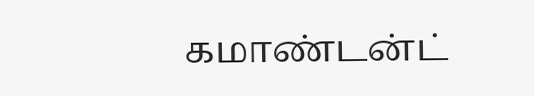கமாண்டன்ட்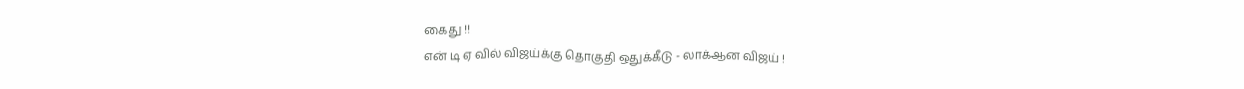கைது !!
என் டி ஏ வில் விஜய்க்கு தொகுதி ஒதுக்கீடு - லாக்ஆன விஜய் !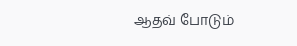ஆதவ் போடும்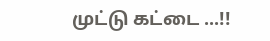முட்டு கட்டை ...!!